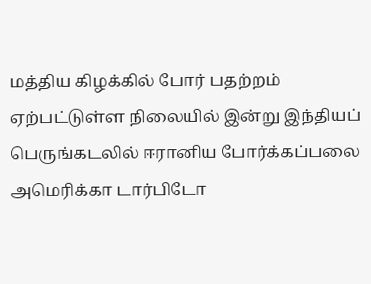மத்திய கிழக்கில் போர் பதற்றம் ஏற்பட்டுள்ள நிலையில் இன்று இந்தியப் பெருங்கடலில் ஈரானிய போர்க்கப்பலை அமெரிக்கா டார்பிடோ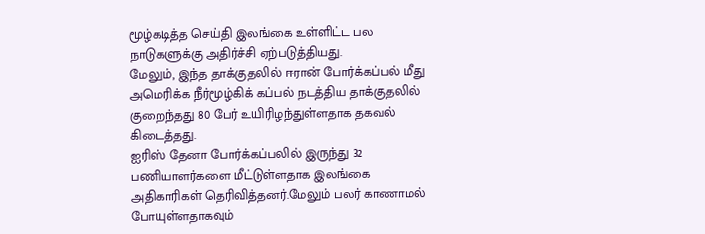மூழ்கடித்த செய்தி இலங்கை உள்ளிட்ட பல நாடுகளுக்கு அதிர்ச்சி ஏற்படுத்தியது.
மேலும், இந்த தாக்குதலில் ஈரான் போர்க்கப்பல் மீது அமெரிக்க நீர்மூழ்கிக் கப்பல் நடத்திய தாக்குதலில் குறைந்தது 80 பேர் உயிரிழந்துள்ளதாக தகவல் கிடைத்தது.
ஐரிஸ் தேனா போர்க்கப்பலில் இருந்து 32 பணியாளர்களை மீட்டுள்ளதாக இலங்கை அதிகாரிகள் தெரிவித்தனர்.மேலும் பலர் காணாமல் போயுள்ளதாகவும்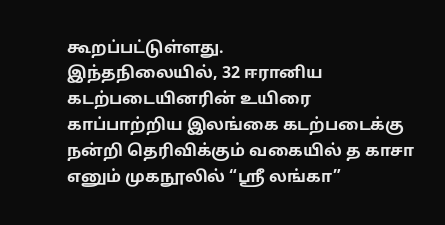கூறப்பட்டுள்ளது.
இந்தநிலையில், 32 ஈரானிய கடற்படையினரின் உயிரை காப்பாற்றிய இலங்கை கடற்படைக்கு நன்றி தெரிவிக்கும் வகையில் த காசா எனும் முகநூலில் “ஸ்ரீ லங்கா”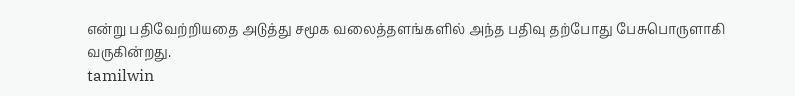என்று பதிவேற்றியதை அடுத்து சமூக வலைத்தளங்களில் அந்த பதிவு தற்போது பேசுபொருளாகி வருகின்றது.
tamilwin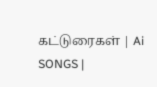கட்டுரைகள் | Ai SONGS |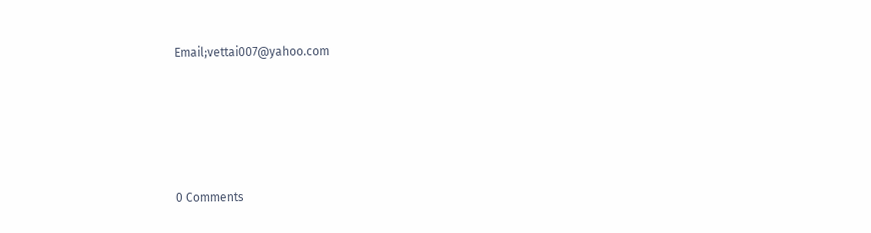Email;vettai007@yahoo.com






0 Comments